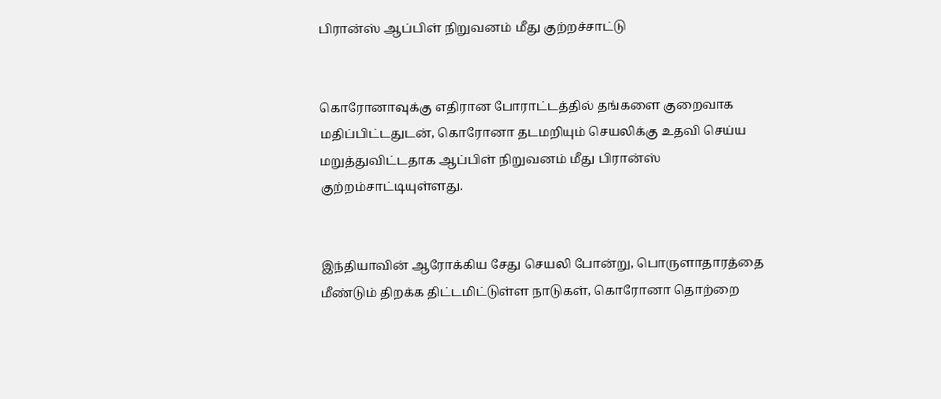பிரான்ஸ் ஆப்பிள் நிறுவனம் மீது குற்றச்சாட்டு


கொரோனாவுக்கு எதிரான போராட்டத்தில் தங்களை குறைவாக மதிப்பிட்டதுடன், கொரோனா தடமறியும் செயலிக்கு உதவி செய்ய மறுத்துவிட்டதாக ஆப்பிள் நிறுவனம் மீது பிரான்ஸ் குற்றம்சாட்டியுள்ளது.


இந்தியாவின் ஆரோக்கிய சேது செயலி போன்று, பொருளாதாரத்தை மீண்டும் திறக்க திட்டமிட்டுள்ள நாடுகள், கொரோனா தொற்றை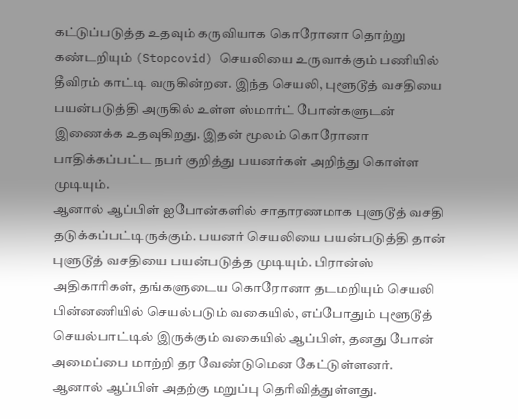கட்டுப்படுத்த உதவும் கருவியாக கொரோனா தொற்று கண்டறியும் (Stopcovid) செயலியை உருவாக்கும் பணியில் தீவிரம் காட்டி வருகின்றன. இந்த செயலி, புளூடூத் வசதியை பயன்படுத்தி அருகில் உள்ள ஸ்மார்ட் போன்களுடன் இணைக்க உதவுகிறது. இதன் மூலம் கொரோனா பாதிக்கப்பட்ட நபர் குறித்து பயனர்கள் அறிந்து கொள்ள முடியும்.
ஆனால் ஆப்பிள் ஐபோன்களில் சாதாரணமாக புளுடூத் வசதி தடுக்கப்பட்டிருக்கும். பயனர் செயலியை பயன்படுத்தி தான் புளுடூத் வசதியை பயன்படுத்த முடியும். பிரான்ஸ் அதிகாரிகள், தங்களுடைய கொரோனா தடமறியும் செயலி பின்னணியில் செயல்படும் வகையில், எப்போதும் புளூடூத் செயல்பாட்டில் இருக்கும் வகையில் ஆப்பிள், தனது போன் அமைப்பை மாற்றி தர வேண்டுமென கேட்டுள்ளனர். ஆனால் ஆப்பிள் அதற்கு மறுப்பு தெரிவித்துள்ளது.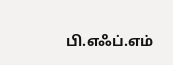பி.எஃப்.எம்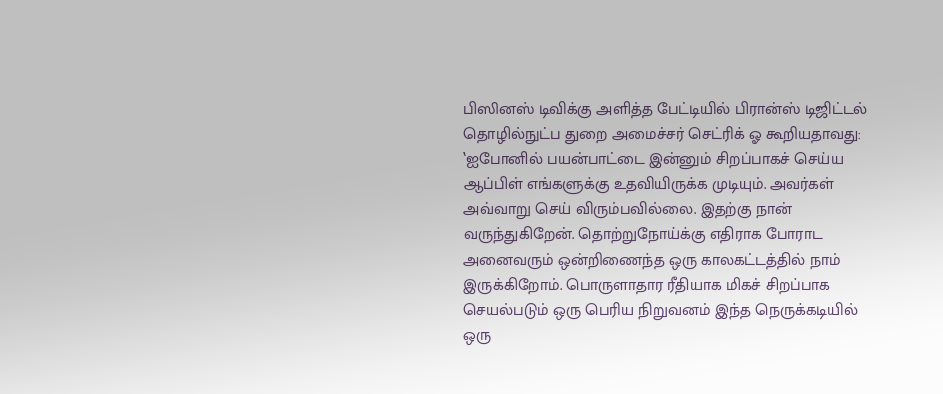பிஸினஸ் டிவிக்கு அளித்த பேட்டியில் பிரான்ஸ் டிஜிட்டல் தொழில்நுட்ப துறை அமைச்சர் செட்ரிக் ஓ கூறியதாவது: ‛ஐபோனில் பயன்பாட்டை இன்னும் சிறப்பாகச் செய்ய ஆப்பிள் எங்களுக்கு உதவியிருக்க முடியும். அவர்கள் அவ்வாறு செய் விரும்பவில்லை. இதற்கு நான் வருந்துகிறேன். தொற்றுநோய்க்கு எதிராக போராட அனைவரும் ஒன்றிணைந்த ஒரு காலகட்டத்தில் நாம் இருக்கிறோம். பொருளாதார ரீதியாக மிகச் சிறப்பாக செயல்படும் ஒரு பெரிய நிறுவனம் இந்த நெருக்கடியில் ஒரு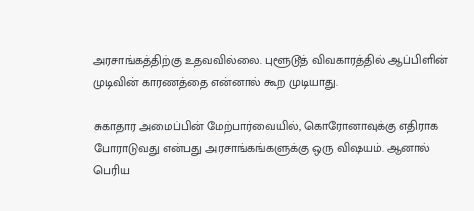அரசாங்கத்திற்கு உதவவில்லை. புளூடூத் விவகாரத்தில் ஆப்பிளின் முடிவின் காரணத்தை என்னால் கூற முடியாது.

சுகாதார அமைப்பின் மேற்பார்வையில், கொரோனாவுக்கு எதிராக போராடுவது என்பது அரசாங்கங்களுக்கு ஒரு விஷயம். ஆனால் பெரிய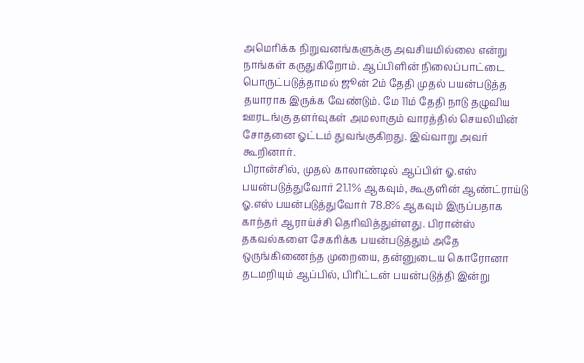அமெரிக்க நிறுவனங்களுக்கு அவசியமில்லை என்று நாங்கள் கருதுகிறோம். ஆப்பிளின் நிலைப்பாட்டை பொருட்படுத்தாமல் ஜூன் 2ம் தேதி முதல் பயன்படுத்த தயாராக இருக்க வேண்டும். மே 11ம் தேதி நாடு தழுவிய ஊரடங்கு தளர்வுகள் அமலாகும் வாரத்தில் செயலியின் சோதனை ஓட்டம் துவங்குகிறது. இவ்வாறு அவர் கூறினார்.
பிரான்சில், முதல் காலாண்டில் ஆப்பிள் ஓ.எஸ் பயன்படுத்துவோர் 21.1% ஆகவும், கூகுளின் ஆண்ட்ராய்டு ஓ.எஸ் பயன்படுத்துவோர் 78.8% ஆகவும் இருப்பதாக காந்தர் ஆராய்ச்சி தெரிவித்துள்ளது. பிரான்ஸ் தகவல்களை சேகரிக்க பயன்படுத்தும் அதே ஒருங்கிணைந்த முறையை, தன்னுடைய கொரோனா தடமறியும் ஆப்பில், பிரிட்டன் பயன்படுத்தி இன்று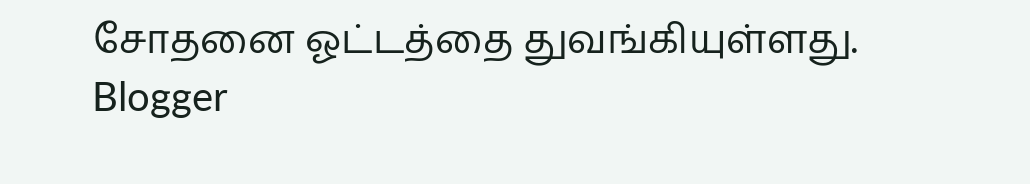சோதனை ஓட்டத்தை துவங்கியுள்ளது.
Blogger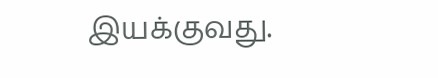இயக்குவது.